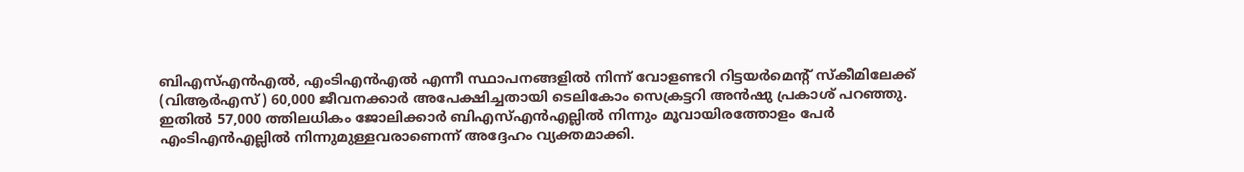ബിഎസ്എൻഎൽ, എംടിഎൻഎൽ എന്നീ സ്ഥാപനങ്ങളിൽ നിന്ന് വോളണ്ടറി റിട്ടയർമെന്റ് സ്കീമിലേക്ക് (വിആർഎസ്) 60,000 ജീവനക്കാർ അപേക്ഷിച്ചതായി ടെലികോം സെക്രട്ടറി അൻഷു പ്രകാശ് പറഞ്ഞു. ഇതിൽ 57,000 ത്തിലധികം ജോലിക്കാർ ബിഎസ്എൻഎല്ലിൽ നിന്നും മൂവായിരത്തോളം പേർ എംടിഎൻഎല്ലിൽ നിന്നുമുള്ളവരാണെന്ന് അദ്ദേഹം വ്യക്തമാക്കി.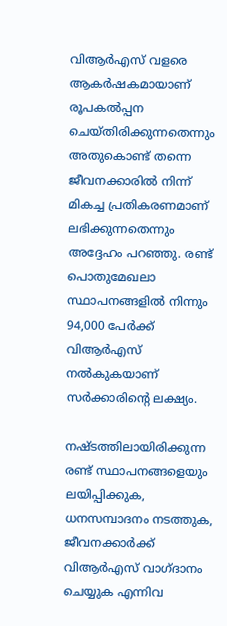വിആർഎസ് വളരെ ആകർഷകമായാണ് രൂപകൽപ്പന ചെയ്തിരിക്കുന്നതെന്നും അതുകൊണ്ട് തന്നെ ജീവനക്കാരിൽ നിന്ന് മികച്ച പ്രതികരണമാണ് ലഭിക്കുന്നതെന്നും അദ്ദേഹം പറഞ്ഞു. രണ്ട് പൊതുമേഖലാ സ്ഥാപനങ്ങളിൽ നിന്നും 94,000 പേർക്ക് വിആർഎസ് നൽകുകയാണ് സർക്കാരിന്റെ ലക്ഷ്യം.

നഷ്ടത്തിലായിരിക്കുന്ന രണ്ട് സ്ഥാപനങ്ങളെയും ലയിപ്പിക്കുക, ധനസമ്പാദനം നടത്തുക, ജീവനക്കാർക്ക് വിആർഎസ് വാഗ്ദാനം ചെയ്യുക എന്നിവ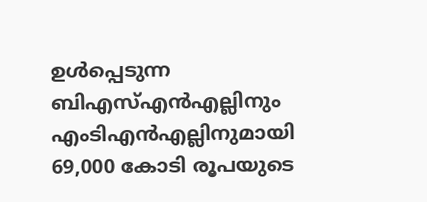ഉൾപ്പെടുന്ന ബിഎസ്എൻഎല്ലിനും എംടിഎൻഎല്ലിനുമായി 69,000 കോടി രൂപയുടെ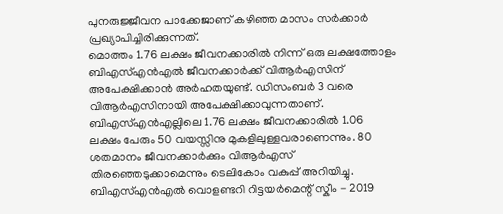പുനരുജ്ജീവന പാക്കേജാണ് കഴിഞ്ഞ മാസം സർക്കാർ പ്രഖ്യാപിച്ചിരിക്കുന്നത്.
മൊത്തം 1.76 ലക്ഷം ജീവനക്കാരിൽ നിന്ന് ഒരു ലക്ഷത്തോളം ബിഎസ്എൻഎൽ ജീവനക്കാർക്ക് വിആർഎസിന് അപേക്ഷിക്കാൻ അർഹതയുണ്ട്. ഡിസംബർ 3 വരെ വിആർഎസിനായി അപേക്ഷിക്കാവുന്നതാണ്. ബിഎസ്എൻഎല്ലിലെ 1.76 ലക്ഷം ജീവനക്കാരിൽ 1.06 ലക്ഷം പേരും 50 വയസ്സിനു മുകളിലുള്ളവരാണെന്നും. 80 ശതമാനം ജീവനക്കാർക്കും വിആർഎസ് തിരഞ്ഞെടുക്കാമെന്നും ടെലികോം വകുപ്പ് അറിയിച്ചു. ബിഎസ്എൻഎൽ വൊളണ്ടറി റിട്ടയർമെന്റ് സ്കീം - 2019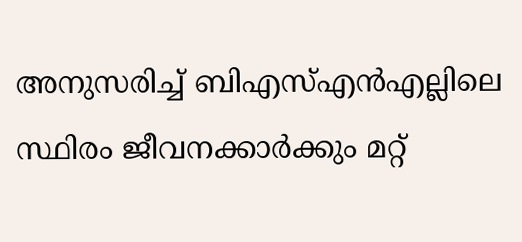അനുസരിച്ച് ബിഎസ്എൻഎല്ലിലെ സ്ഥിരം ജീവനക്കാർക്കും മറ്റ്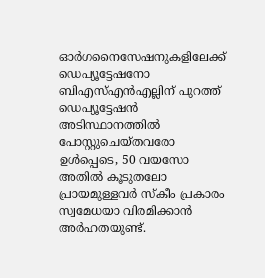ഓർഗനൈസേഷനുകളിലേക്ക് ഡെപ്യൂട്ടേഷനോ ബിഎസ്എൻഎല്ലിന് പുറത്ത് ഡെപ്യൂട്ടേഷൻ അടിസ്ഥാനത്തിൽ പോസ്റ്റുചെയ്തവരോ ഉൾപ്പെടെ, 50 വയസോ അതിൽ കൂടുതലോ പ്രായമുള്ളവർ സ്കീം പ്രകാരം സ്വമേധയാ വിരമിക്കാൻ അർഹതയുണ്ട്.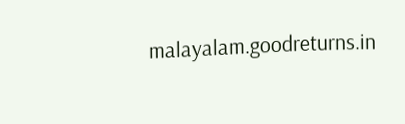malayalam.goodreturns.in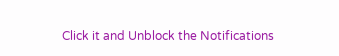Click it and Unblock the Notifications